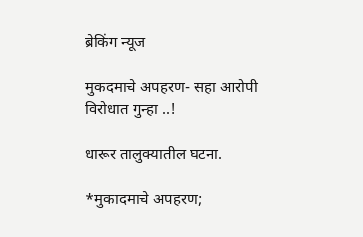ब्रेकिंग न्यूज

मुकदमाचे अपहरण- सहा आरोपी विरोधात गुन्हा ..!

धारूर तालुक्यातील घटना.

*मुकादमाचे अपहरण;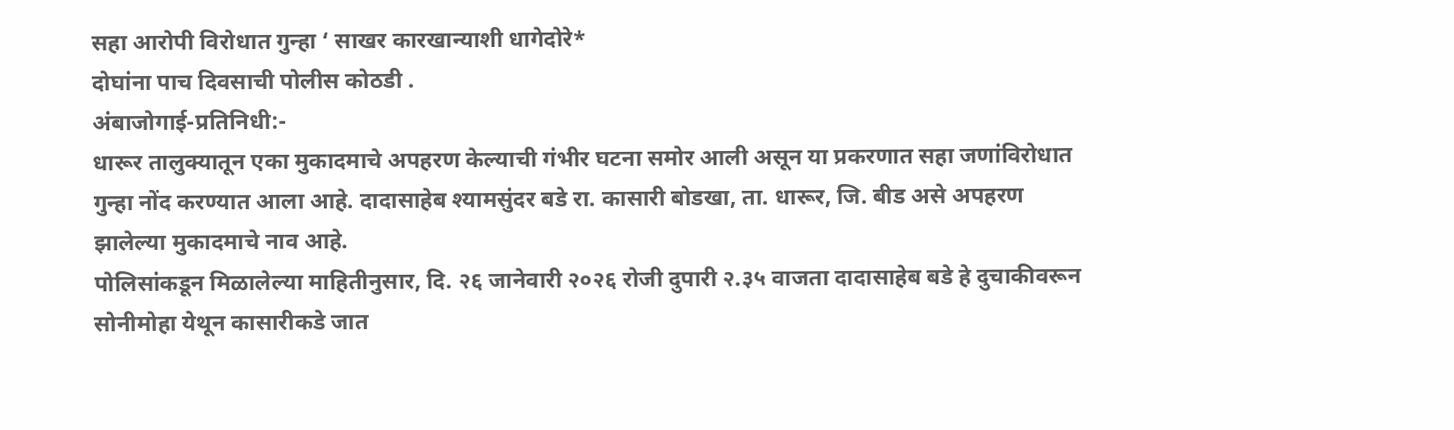सहा आरोपी विरोधात गुन्हा ‘ साखर कारखान्याशी धागेदोरे*
दोघांना पाच दिवसाची पोलीस कोठडी .
अंबाजोगाई-प्रतिनिधी:-
धारूर तालुक्यातून एका मुकादमाचे अपहरण केल्याची गंभीर घटना समोर आली असून या प्रकरणात सहा जणांविरोधात गुन्हा नोंद करण्यात आला आहे. दादासाहेब श्यामसुंदर बडे रा. कासारी बोडखा, ता. धारूर, जि. बीड असे अपहरण झालेल्या मुकादमाचे नाव आहे.
पोलिसांकडून मिळालेल्या माहितीनुसार, दि. २६ जानेवारी २०२६ रोजी दुपारी २.३५ वाजता दादासाहेब बडे हे दुचाकीवरून सोनीमोहा येथून कासारीकडे जात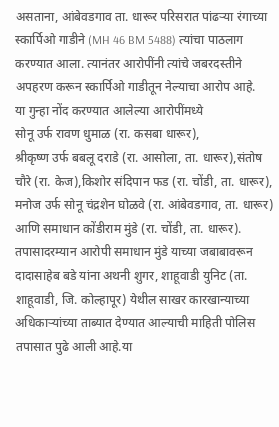असताना, आंबेवडगाव ता. धारूर परिसरात पांढऱ्या रंगाच्या स्कार्पिओ गाडीने (MH 46 BM 5488) त्यांचा पाठलाग करण्यात आला. त्यानंतर आरोपींनी त्यांचे जबरदस्तीने अपहरण करून स्कार्पिओ गाडीतून नेल्याचा आरोप आहे.
या गुन्हा नोंद करण्यात आलेल्या आरोपींमध्ये
सोनू उर्फ रावण धुमाळ (रा. कसबा धारूर),
श्रीकृष्ण उर्फ बबलू दराडे (रा. आसोला, ता. धारूर),संतोष चौरे (रा. केज),किशोर संदिपान फड (रा. चोंडी, ता. धारूर),
मनोज उर्फ सोनू चंद्रशेन घोळवे (रा. आंबेवडगाव, ता. धारूर)
आणि समाधान कोंडीराम मुंडे (रा. चोंडी, ता. धारूर).
तपासादरम्यान आरोपी समाधान मुंडे याच्या जबाबावरून दादासाहेब बडे यांना अथनी शुगर, शाहूवाडी युनिट (ता. शाहूवाडी, जि. कोल्हापूर) येथील साखर कारखान्याच्या अधिकाऱ्यांच्या ताब्यात देण्यात आल्याची माहिती पोलिस तपासात पुढे आली आहे.या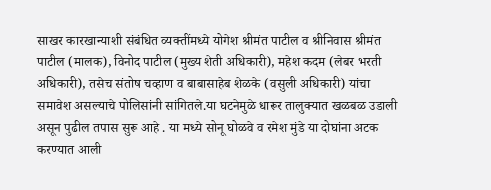साखर कारखान्याशी संबंधित व्यक्तींमध्ये योगेश श्रीमंत पाटील व श्रीनिवास श्रीमंत पाटील (मालक), विनोद पाटील (मुख्य शेती अधिकारी), महेश कदम (लेबर भरती अधिकारी), तसेच संतोष चव्हाण व बाबासाहेब शेळके (वसुली अधिकारी) यांचा समावेश असल्याचे पोलिसांनी सांगितले.या घटनेमुळे धारूर तालुक्यात खळबळ उडाली असून पुढील तपास सुरू आहे . या मध्ये सोनू घोळवे व रमेश मुंडे या दोघांना अटक करण्यात आली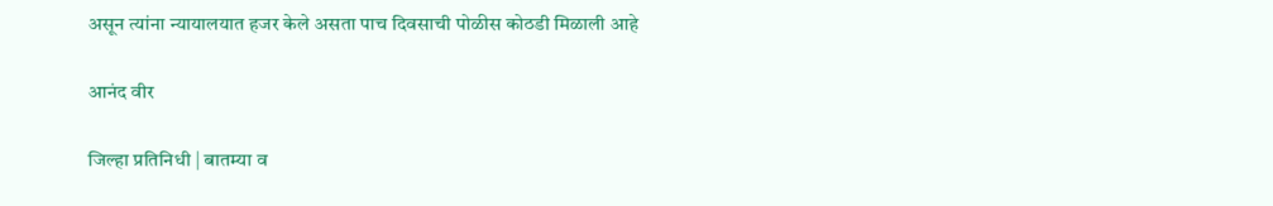असून त्यांना न्यायालयात हजर केले असता पाच दिवसाची पोळीस कोठडी मिळाली आहे

आनंद वीर

जिल्हा प्रतिनिधी | बातम्या व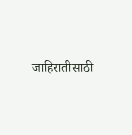जाहिरातीसाठी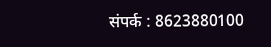संपर्क : 8623880100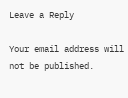Leave a Reply

Your email address will not be published.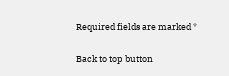Required fields are marked *

Back to top button